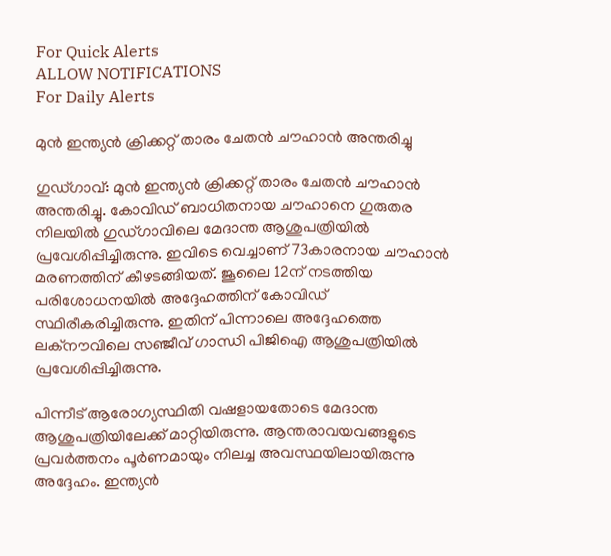For Quick Alerts
ALLOW NOTIFICATIONS
For Daily Alerts

മുന്‍ ഇന്ത്യന്‍ ക്രിക്കറ്റ് താരം ചേതന്‍ ചൗഹാന്‍ അന്തരിച്ചു

ഗുഡ്ഗാവ്: മുന്‍ ഇന്ത്യന്‍ ക്രിക്കറ്റ് താരം ചേതന്‍ ചൗഹാന്‍ അന്തരിച്ചു. കോവിഡ് ബാധിതനായ ചൗഹാനെ ഗുരുതര നിലയില്‍ ഗുഡ്ഗാവിലെ മേദാന്ത ആശുപത്രിയില്‍ പ്രവേശിപ്പിച്ചിരുന്നു. ഇവിടെ വെച്ചാണ് 73കാരനായ ചൗഹാന്‍ മരണത്തിന് കീഴടങ്ങിയത്. ജൂലൈ 12ന് നടത്തിയ പരിശോധനയില്‍ അദ്ദേഹത്തിന് കോവിഡ് സ്ഥിരീകരിച്ചിരുന്നു. ഇതിന് പിന്നാലെ അദ്ദേഹത്തെ ലക്‌നൗവിലെ സഞ്ജീവ് ഗാന്ധി പിജിഐ ആശുപത്രിയില്‍ പ്രവേശിപ്പിച്ചിരുന്നു.

പിന്നീട് ആരോഗ്യസ്ഥിതി വഷളായതോടെ മേദാന്ത ആശുപത്രിയിലേക്ക് മാറ്റിയിരുന്നു. ആന്തരാവയവങ്ങളുടെ പ്രവര്‍ത്തനം പൂര്‍ണമായും നിലച്ച അവസ്ഥയിലായിരുന്നു അദ്ദേഹം. ഇന്ത്യന്‍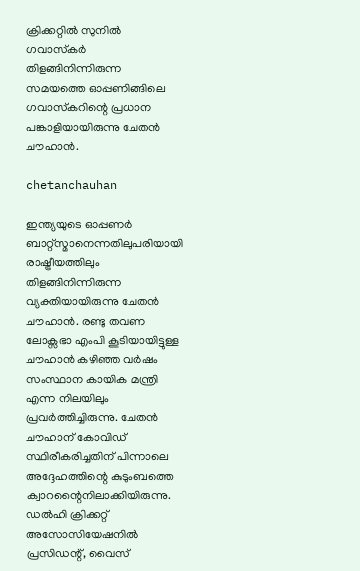ക്രിക്കറ്റില്‍ സുനില്‍ ഗവാസ്‌കര്‍ തിളങ്ങിനിന്നിരുന്ന സമയത്തെ ഓപ്പണിങ്ങിലെ ഗവാസ്‌കറിന്റെ പ്രധാന പങ്കാളിയായിരുന്നു ചേതന്‍ ചൗഹാന്‍.

chetanchauhan

ഇന്ത്യയുടെ ഓപ്പണര്‍ ബാറ്റ്‌സ്മാനെന്നതിലുപരിയായി രാഷ്ട്രീയത്തിലും തിളങ്ങിനിന്നിരുന്ന വ്യക്തിയായിരുന്നു ചേതന്‍ ചൗഹാന്‍. രണ്ടു തവണ ലോക്സഭാ എംപി കൂടിയായിട്ടുള്ള ചൗഹാന്‍ കഴിഞ്ഞ വര്‍ഷം സംസ്ഥാന കായിക മന്ത്രി എന്ന നിലയിലും പ്രവര്‍ത്തിച്ചിരുന്നു. ചേതന്‍ ചൗഹാന് കോവിഡ് സ്ഥിരീകരിച്ചതിന് പിന്നാലെ അദ്ദേഹത്തിന്റെ കുടുംബത്തെ ക്വാറന്റൈനിലാക്കിയിരുന്നു. ഡല്‍ഹി ക്രിക്കറ്റ് അസോസിയേഷനില്‍ പ്രസിഡന്റ്, വൈസ്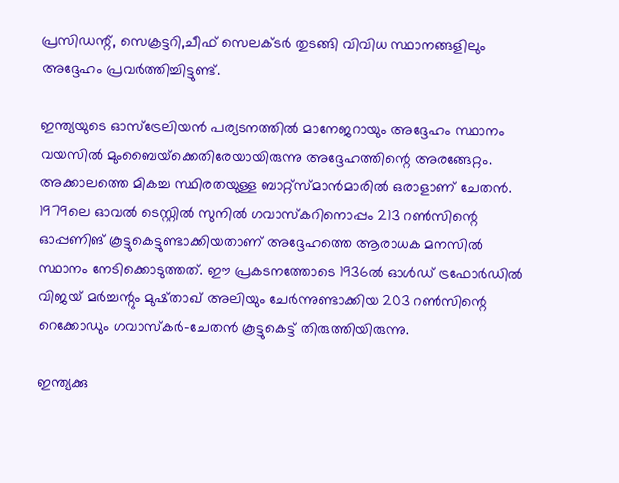പ്രസിഡന്റ്, സെക്രട്ടറി,ചീഫ് സെലക്ടര്‍ തുടങ്ങി വിവിധ സ്ഥാനങ്ങളിലും അദ്ദേഹം പ്രവര്‍ത്തിച്ചിട്ടുണ്ട്.

ഇന്ത്യയുടെ ഓസ്‌ട്രേലിയന്‍ പര്യടനത്തില്‍ മാനേജറായും അദ്ദേഹം സ്ഥാനം വയസില്‍ മുംബൈയ്‌ക്കെതിരേയായിരുന്നു അദ്ദേഹത്തിന്റെ അരങ്ങേറ്റം. അക്കാലത്തെ മികച്ച സ്ഥിരതയുള്ള ബാറ്റ്‌സ്മാന്‍മാരില്‍ ഒരാളാണ് ചേതന്‍. 1979ലെ ഓവല്‍ ടെസ്റ്റില്‍ സുനില്‍ ഗവാസ്‌കറിനൊപ്പം 213 റണ്‍സിന്റെ ഓപ്പണിങ് കൂട്ടുകെട്ടുണ്ടാക്കിയതാണ് അദ്ദേഹത്തെ ആരാധക മനസില്‍ സ്ഥാനം നേടിക്കൊടുത്തത്. ഈ പ്രകടനത്തോടെ 1936ല്‍ ഓള്‍ഡ് ട്രഫോര്‍ഡില്‍ വിജയ് മര്‍ച്ചന്റും മുഷ്താഖ് അലിയും ചേര്‍ന്നുണ്ടാക്കിയ 203 റണ്‍സിന്റെ റെക്കോഡും ഗവാസ്‌കര്‍-ചേതന്‍ കൂട്ടുകെട്ട് തിരുത്തിയിരുന്നു.

ഇന്ത്യക്കു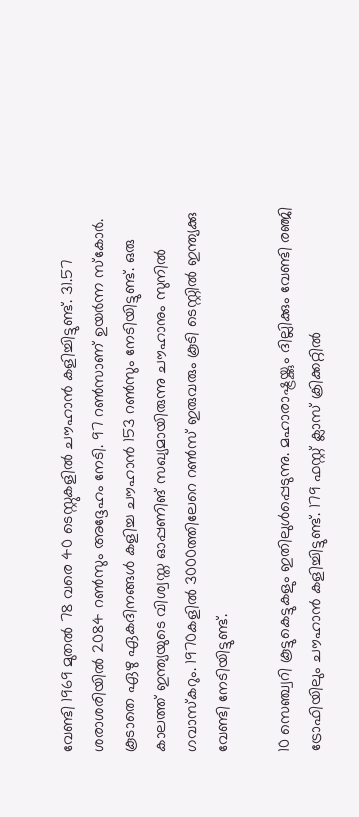വേണ്ടി 1969 മുതല്‍ 78 വരെ 40 ടെസ്റ്റുകളില്‍ ചൗഹാന്‍ കളിച്ചിട്ടുണ്ട്. 31.57 ശരാശരിയില്‍ 2084 റണ്‍സും അദ്ദേഹം നേടി. 97 റണ്‍സാണ് ഉയര്‍ന്ന സ്‌കോര്‍. കൂടാതെ ഏഴു ഏകദിനങ്ങള്‍ കളിച്ച ചൗഹാന്‍ 153 റണ്‍സും നേടിയിട്ടുണ്ട്. ഒരു കാലത്ത് ഇന്ത്യയുടെ വിശ്വസ്ത ഓപ്പണിങ് സഖ്യമായിരുന്നു ചൗഹാനും സുനില്‍ ഗവാസ്‌കറും. 1970കളില്‍ 3000ത്തിലേറെ റണ്‍സ് ഇരുവരും കൂടി ടെസ്റ്റില്‍ ഇന്ത്യക്കു വേണ്ടി നേടിയിട്ടുണ്ട്.

10 സെഞ്ച്വറി കൂട്ടുകെട്ടുകളും ഇതിലുള്‍പ്പെടുന്നു. മഹാരാഷ്ട്രയ്ക്കും ദില്ലിക്കും വേണ്ടി രഞ്ജി ട്രോഫിയിലും ചൗഹാന്‍ കളിച്ചിട്ടുണ്ട്. 179 ഫസ്റ്റ് ക്ലാസ് ക്രിക്കറ്റില്‍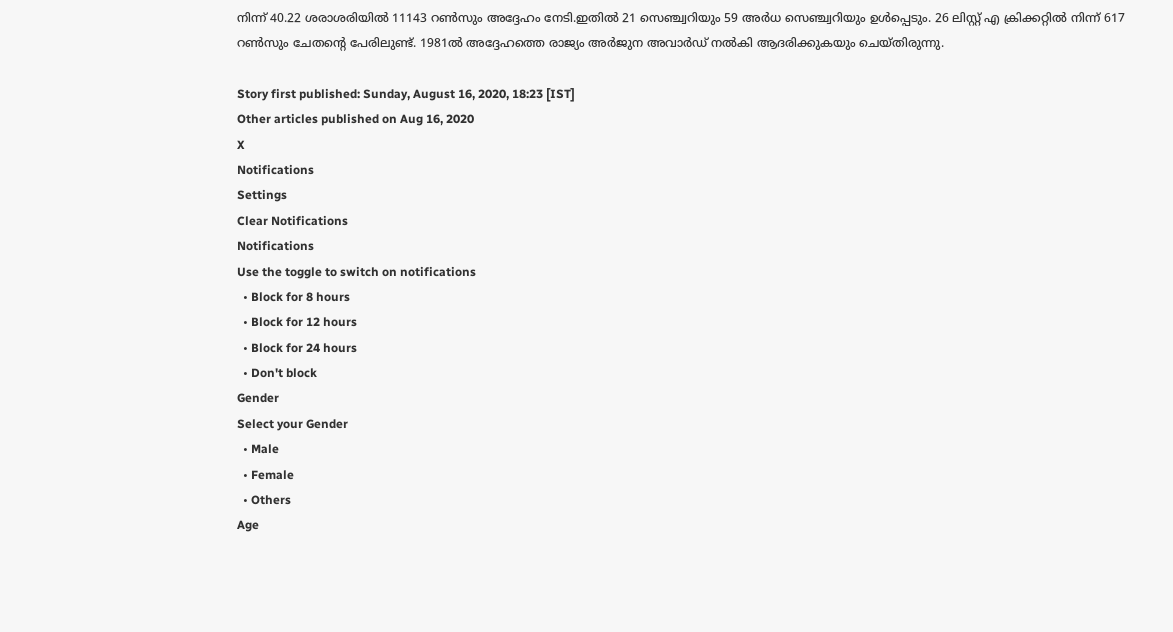നിന്ന് 40.22 ശരാശരിയില്‍ 11143 റണ്‍സും അദ്ദേഹം നേടി.ഇതില്‍ 21 സെഞ്ച്വറിയും 59 അര്‍ധ സെഞ്ച്വറിയും ഉള്‍പ്പെടും. 26 ലിസ്റ്റ് എ ക്രിക്കറ്റില്‍ നിന്ന് 617 റണ്‍സും ചേതന്റെ പേരിലുണ്ട്. 1981ല്‍ അദ്ദേഹത്തെ രാജ്യം അര്‍ജുന അവാര്‍ഡ് നല്‍കി ആദരിക്കുകയും ചെയ്തിരുന്നു.

Story first published: Sunday, August 16, 2020, 18:23 [IST]
Other articles published on Aug 16, 2020
X
Notifications
Settings
Clear Notifications
Notifications
Use the toggle to switch on notifications
  • Block for 8 hours
  • Block for 12 hours
  • Block for 24 hours
  • Don't block
Gender
Select your Gender
  • Male
  • Female
  • Others
Age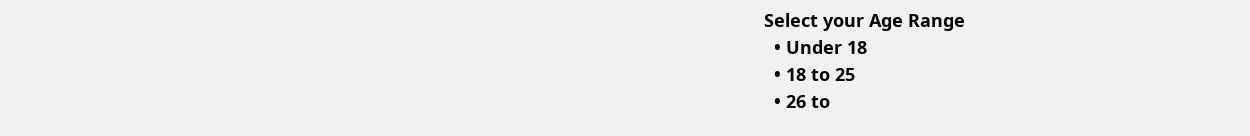Select your Age Range
  • Under 18
  • 18 to 25
  • 26 to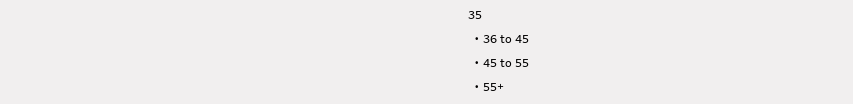35
  • 36 to 45
  • 45 to 55
  • 55+